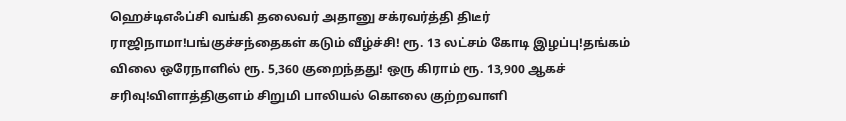ஹெச்டிஎஃப்சி வங்கி தலைவர் அதானு சக்ரவர்த்தி திடீர் ராஜிநாமா!பங்குச்சந்தைகள் கடும் வீழ்ச்சி! ரூ. 13 லட்சம் கோடி இழப்பு!தங்கம் விலை ஒரேநாளில் ரூ. 5,360 குறைந்தது! ஒரு கிராம் ரூ. 13,900 ஆகச் சரிவு!விளாத்திகுளம் சிறுமி பாலியல் கொலை குற்றவாளி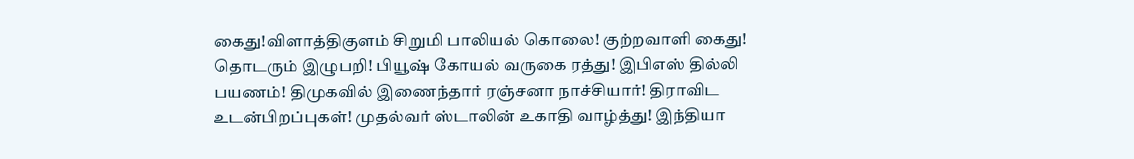கைது!விளாத்திகுளம் சிறுமி பாலியல் கொலை! குற்றவாளி கைது! தொடரும் இழுபறி! பியூஷ் கோயல் வருகை ரத்து! இபிஎஸ் தில்லி பயணம்! திமுகவில் இணைந்தார் ரஞ்சனா நாச்சியார்! திராவிட உடன்பிறப்புகள்! முதல்வர் ஸ்டாலின் உகாதி வாழ்த்து! இந்தியா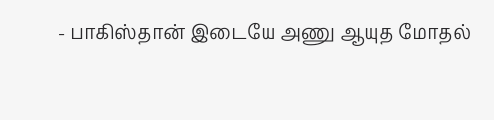- பாகிஸ்தான் இடையே அணு ஆயுத மோதல்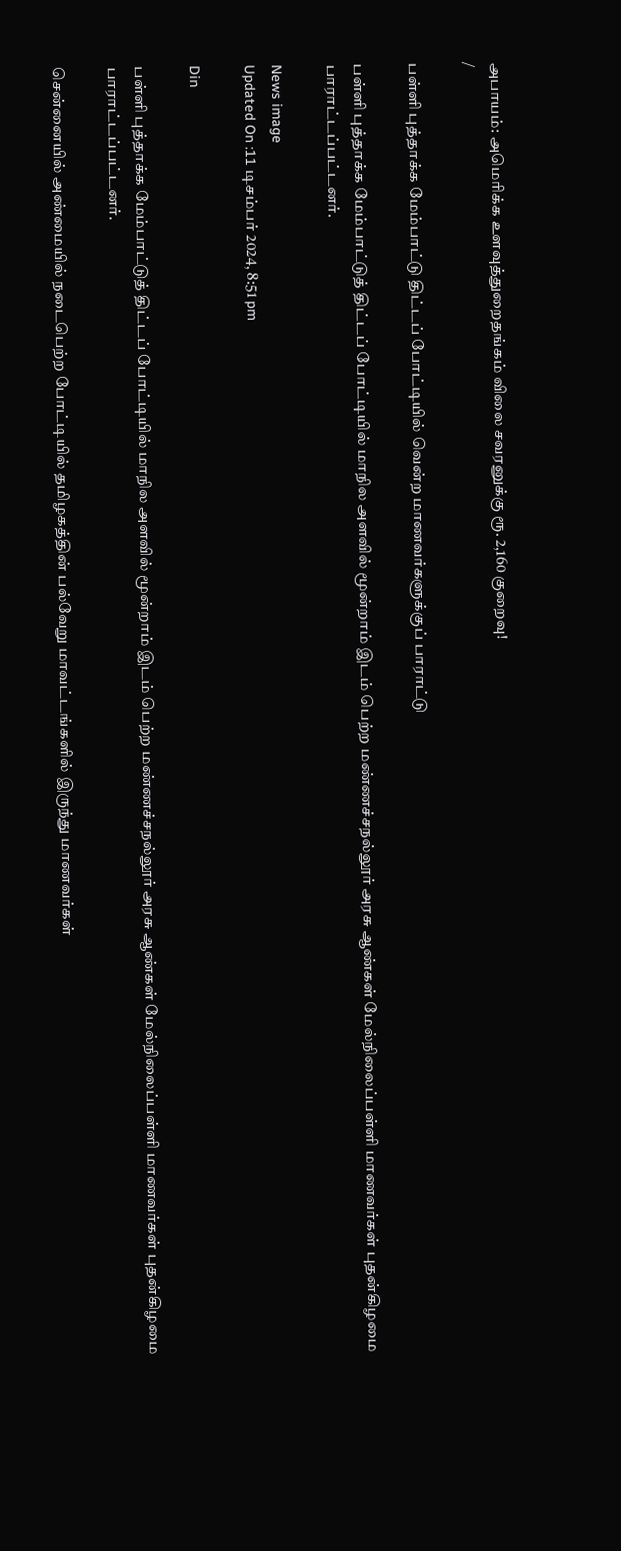அபாயம்: அமெரிக்க உளவுத்துறைதங்கம் விலை சவரனுக்கு ரூ. 2,160 குறைவு!
/

பள்ளி புத்தாக்க மேம்பாட்டு திட்டப் போட்டியில் வென்ற மாணவர்களுக்குப் பாராட்டு

பள்ளி புத்தாக்க மேம்பாட்டுத் திட்டப் போட்டியில் மாநில அளவில் மூன்றாம் இடம் பெற்ற மண்ணச்சநல்லூர் அரசு ஆண்கள் மேல்நிலைப்பள்ளி மாணவர்கள் புதன்கிழமை பாராட்டப்பட்டனர்.

News image
Updated On :11 டிசம்பர் 2024, 8:51 pm

Din

பள்ளி புத்தாக்க மேம்பாட்டுத் திட்டப் போட்டியில் மாநில அளவில் மூன்றாம் இடம் பெற்ற மண்ணச்சநல்லூர் அரசு ஆண்கள் மேல்நிலைப்பள்ளி மாணவர்கள் புதன்கிழமை பாராட்டப்பட்டனர்.

சென்னையில் அண்மையில் நடைபெற்ற போட்டியில் தமிழகத்தின் பல்வேறு மாவட்டங்களில் இருந்து மாணவர்கள்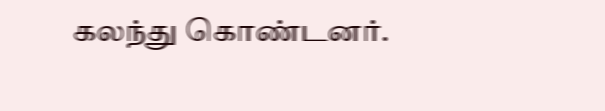கலந்து கொண்டனர்.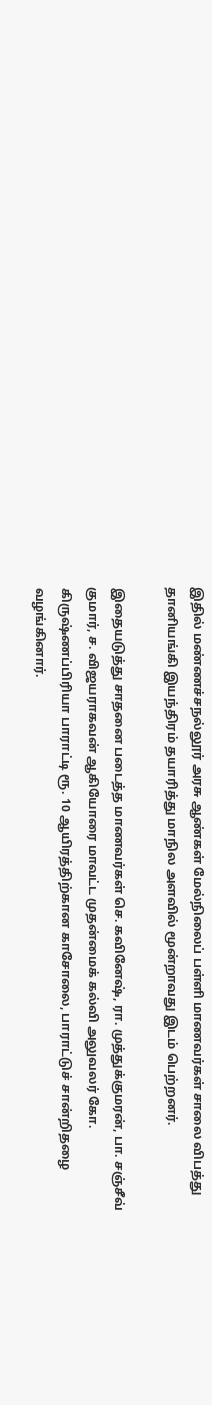இதில் மண்ணச்சநல்லூர் அரசு ஆண்கள் மேல்நிலைப் பள்ளி மாணவர்கள் சாலை விபத்து தானியங்கி இயந்திரம் தயாரித்து மாநில அளவில் மூன்றாவது இடம் பெற்றனர்.

இதையடுத்து சாதனை படைத்த மாணவர்கள் செ. கவினேஷ், ரா. முத்துக்குமரன், பா. சஞ்சீவ் குமார், ச. விஜயராகவன் ஆகியோரை மாவட்ட முதன்மைக் கல்வி அலுவலர் கோ. கிருஷ்ணப்பிரியா பாராட்டி ரூ. 10 ஆயிரத்திற்கான காசோலை, பாராட்டுச் சான்றிதழை வழங்கினார்.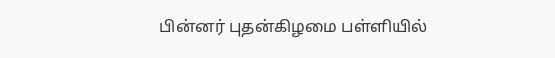பின்னர் புதன்கிழமை பள்ளியில்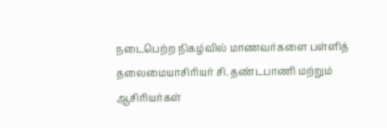நடைபெற்ற நிகழ்வில் மாணவர்களை பள்ளித் தலைமையாசிரியர் சி. தண்டபாணி மற்றும் ஆசிரியர்கள்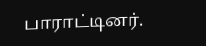பாராட்டினர்.